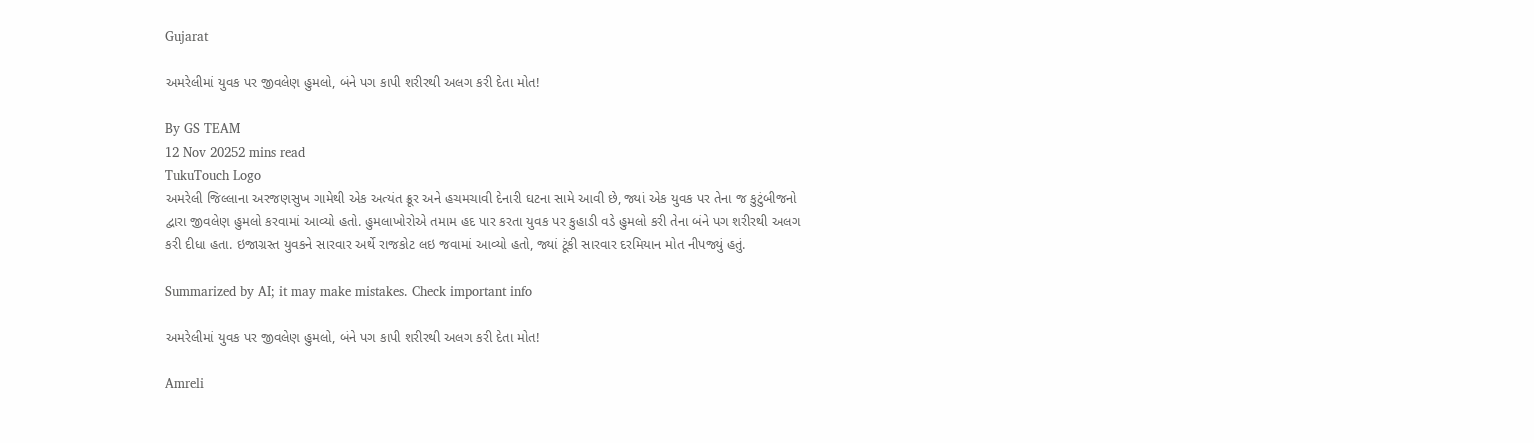Gujarat

અમરેલીમાં યુવક પર જીવલેણ હુમલો, બંને પગ કાપી શરીરથી અલગ કરી દેતા મોત!

By GS TEAM
12 Nov 20252 mins read
TukuTouch Logo
અમરેલી જિલ્લાના અરજણસુખ ગામેથી એક અત્યંત ક્રૂર અને હચમચાવી દેનારી ઘટના સામે આવી છે, જ્યાં એક યુવક પર તેના જ કુટુંબીજનો દ્વારા જીવલેણ હુમલો કરવામાં આવ્યો હતો. હુમલાખોરોએ તમામ હદ પાર કરતા યુવક પર કુહાડી વડે હુમલો કરી તેના બંને પગ શરીરથી અલગ કરી દીધા હતા. ઇજાગ્રસ્ત યુવકને સારવાર અર્થે રાજકોટ લઇ જવામાં આવ્યો હતો, જ્યાં ટૂંકી સારવાર દરમિયાન મોત નીપજ્યું હતું.

Summarized by AI; it may make mistakes. Check important info

અમરેલીમાં યુવક પર જીવલેણ હુમલો, બંને પગ કાપી શરીરથી અલગ કરી દેતા મોત!

Amreli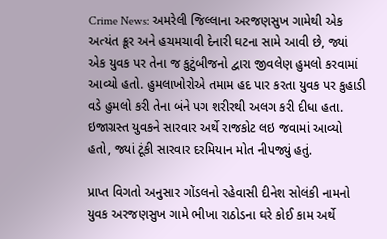Crime News: અમરેલી જિલ્લાના અરજણસુખ ગામેથી એક અત્યંત ક્રૂર અને હચમચાવી દેનારી ઘટના સામે આવી છે, જ્યાં એક યુવક પર તેના જ કુટુંબીજનો દ્વારા જીવલેણ હુમલો કરવામાં આવ્યો હતો. હુમલાખોરોએ તમામ હદ પાર કરતા યુવક પર કુહાડી વડે હુમલો કરી તેના બંને પગ શરીરથી અલગ કરી દીધા હતા. ઇજાગ્રસ્ત યુવકને સારવાર અર્થે રાજકોટ લઇ જવામાં આવ્યો હતો, જ્યાં ટૂંકી સારવાર દરમિયાન મોત નીપજ્યું હતું.

પ્રાપ્ત વિગતો અનુસાર ગોંડલનો રહેવાસી દીનેશ સોલંકી નામનો યુવક અરજણસુખ ગામે ભીખા રાઠોડના ઘરે કોઈ કામ અર્થે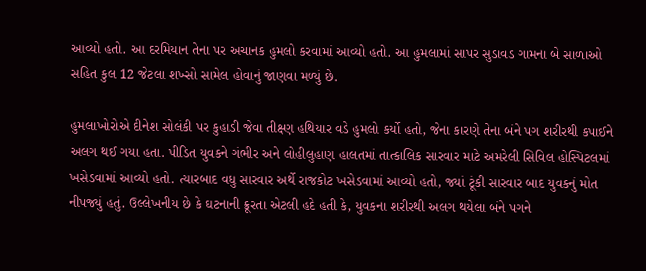આવ્યો હતો. આ દરમિયાન તેના પર અચાનક હુમલો કરવામાં આવ્યો હતો. આ હુમલામાં સાપર સુડાવડ ગામના બે સાળાઓ સહિત કુલ 12 જેટલા શખ્સો સામેલ હોવાનું જાણવા મળ્યું છે.

હુમલાખોરોએ દીનેશ સોલંકી પર કુહાડી જેવા તીક્ષ્ણ હથિયાર વડે હુમલો કર્યો હતો, જેના કારણે તેના બંને પગ શરીરથી કપાઈને અલગ થઈ ગયા હતા. પીડિત યુવકને ગંભીર અને લોહીલુહાણ હાલતમાં તાત્કાલિક સારવાર માટે અમરેલી સિવિલ હોસ્પિટલમાં ખસેડવામાં આવ્યો હતો. ત્યારબાદ વધુ સારવાર અર્થે રાજકોટ ખસેડવામાં આવ્યો હતો, જ્યાં ટૂંકી સારવાર બાદ યુવકનું મોત નીપજ્યું હતું. ઉલ્લેખનીય છે કે ઘટનાની ક્રૂરતા એટલી હદે હતી કે, યુવકના શરીરથી અલગ થયેલા બંને પગને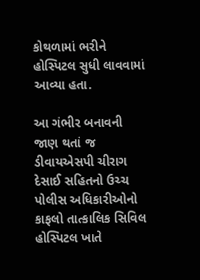કોથળામાં ભરીને હોસ્પિટલ સુધી લાવવામાં આવ્યા હતા.

આ ગંભીર બનાવની જાણ થતાં જ ડીવાયએસપી ચીરાગ દેસાઈ સહિતનો ઉચ્ચ પોલીસ અધિકારીઓનો કાફલો તાત્કાલિક સિવિલ હોસ્પિટલ ખાતે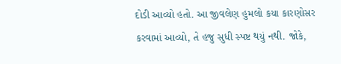દોડી આવ્યો હતો. આ જીવલેણ હુમલો કયા કારણોસર કરવામાં આવ્યો, તે હજુ સુધી સ્પષ્ટ થયું નથી. જોકે,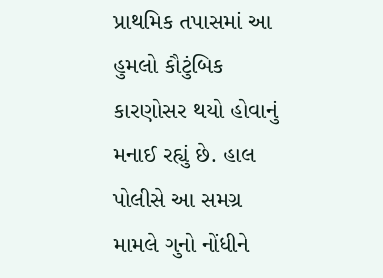પ્રાથમિક તપાસમાં આ હુમલો કૌટુંબિક કારણોસર થયો હોવાનું મનાઈ રહ્યું છે. હાલ પોલીસે આ સમગ્ર મામલે ગુનો નોંધીને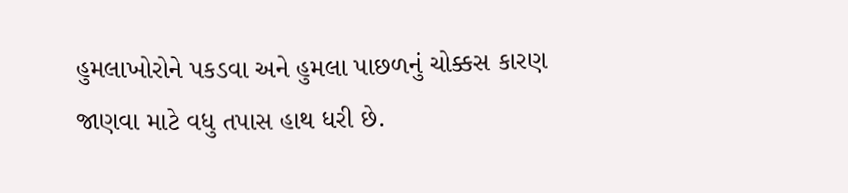હુમલાખોરોને પકડવા અને હુમલા પાછળનું ચોક્કસ કારણ જાણવા માટે વધુ તપાસ હાથ ધરી છે.